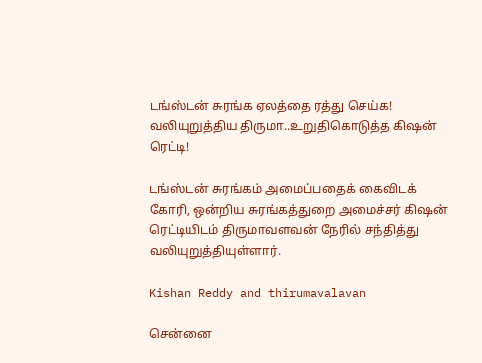டங்ஸ்டன் சுரங்க ஏலத்தை ரத்து செய்க! வலியுறுத்திய திருமா..உறுதிகொடுத்த கிஷன் ரெட்டி!

டங்ஸ்டன் சுரங்கம் அமைப்பதைக் கைவிடக் கோரி, ஒன்றிய சுரங்கத்துறை அமைச்சர் கிஷன் ரெட்டியிடம் திருமாவளவன் நேரில் சந்தித்து வலியுறுத்தியுள்ளார்.

Kishan Reddy and thirumavalavan

சென்னை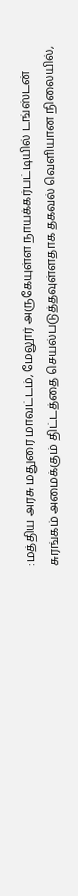:மத்திய அரசு மதுரை மாவட்டம், மேலூர் அருகேயுள்ள நாயக்கர்பட்டியில் டங்ஸ்டன் சுரங்கம் அமைக்கும் திட்டத்தை செயல்படுத்தவுள்ளதாக தகவல் வெளியான நிலையில்,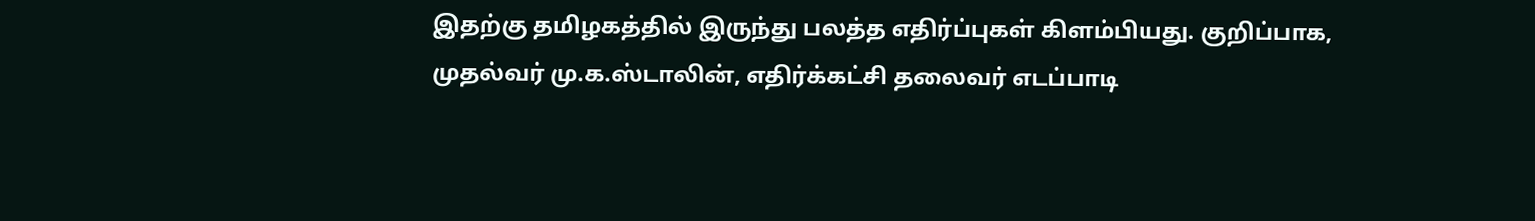இதற்கு தமிழகத்தில் இருந்து பலத்த எதிர்ப்புகள் கிளம்பியது. குறிப்பாக, முதல்வர் மு.க.ஸ்டாலின், எதிர்க்கட்சி தலைவர் எடப்பாடி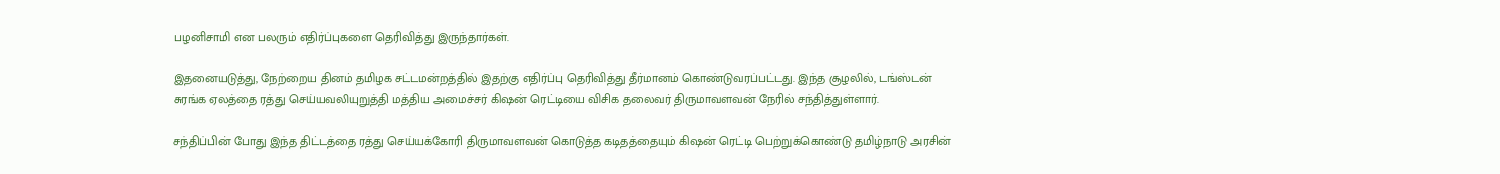பழனிசாமி என பலரும் எதிர்ப்புகளை தெரிவித்து இருந்தார்கள்.

இதனையடுத்து, நேற்றைய தினம் தமிழக சட்டமன்றத்தில் இதற்கு எதிர்ப்பு தெரிவித்து தீர்மானம் கொண்டுவரப்பட்டது. இந்த சூழலில், டங்ஸ்டன் சுரங்க ஏலத்தை ரத்து செய்யவலியுறுத்தி மத்திய அமைச்சர் கிஷன் ரெட்டியை விசிக தலைவர் திருமாவளவன் நேரில் சந்தித்துள்ளார்.

சந்திப்பின் போது இந்த திட்டத்தை ரத்து செய்யக்கோரி திருமாவளவன் கொடுத்த கடிதத்தையும் கிஷன் ரெட்டி பெற்றுக்கொண்டு தமிழ்நாடு அரசின்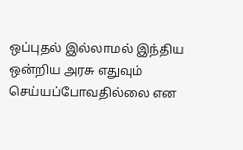ஒப்புதல் இல்லாமல் இந்திய ஒன்றிய அரசு எதுவும் செய்யப்போவதில்லை என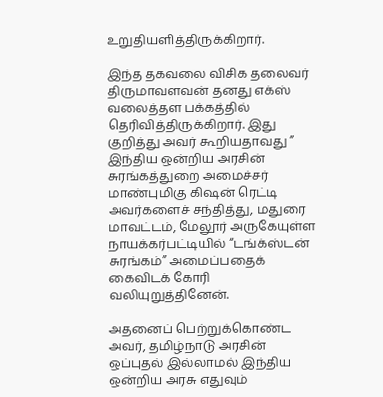உறுதியளித்திருக்கிறார்.

இந்த தகவலை விசிக தலைவர் திருமாவளவன் தனது எக்ஸ் வலைத்தள பக்கத்தில் தெரிவித்திருக்கிறார். இது குறித்து அவர் கூறியதாவது ” இந்திய ஒன்றிய அரசின் சுரங்கத்துறை அமைச்சர் மாண்புமிகு கிஷன் ரெட்டி அவர்களைச் சந்தித்து, மதுரை மாவட்டம், மேலூர் அருகேயுள்ள நாயக்கர்பட்டியில் “டங்க்ஸ்டன் சுரங்கம்” அமைப்பதைக் கைவிடக் கோரி வலியுறுத்தினேன்.

அதனைப் பெற்றுக்கொண்ட அவர், தமிழ்நாடு அரசின் ஒப்புதல் இல்லாமல் இந்திய ஒன்றிய அரசு எதுவும்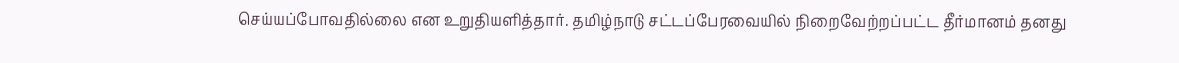செய்யப்போவதில்லை என உறுதியளித்தார். தமிழ்நாடு சட்டப்பேரவையில் நிறைவேற்றப்பட்ட தீர்மானம் தனது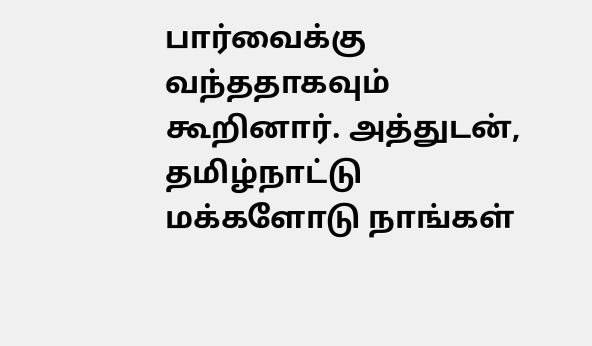பார்வைக்கு வந்ததாகவும் கூறினார். அத்துடன், தமிழ்நாட்டு மக்களோடு நாங்கள்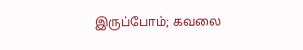இருப்போம்; கவலை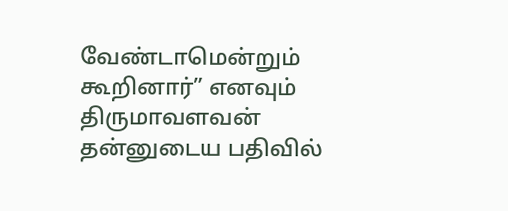வேண்டாமென்றும் கூறினார்” எனவும் திருமாவளவன் தன்னுடைய பதிவில்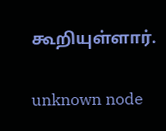கூறியுள்ளார்.

unknown node